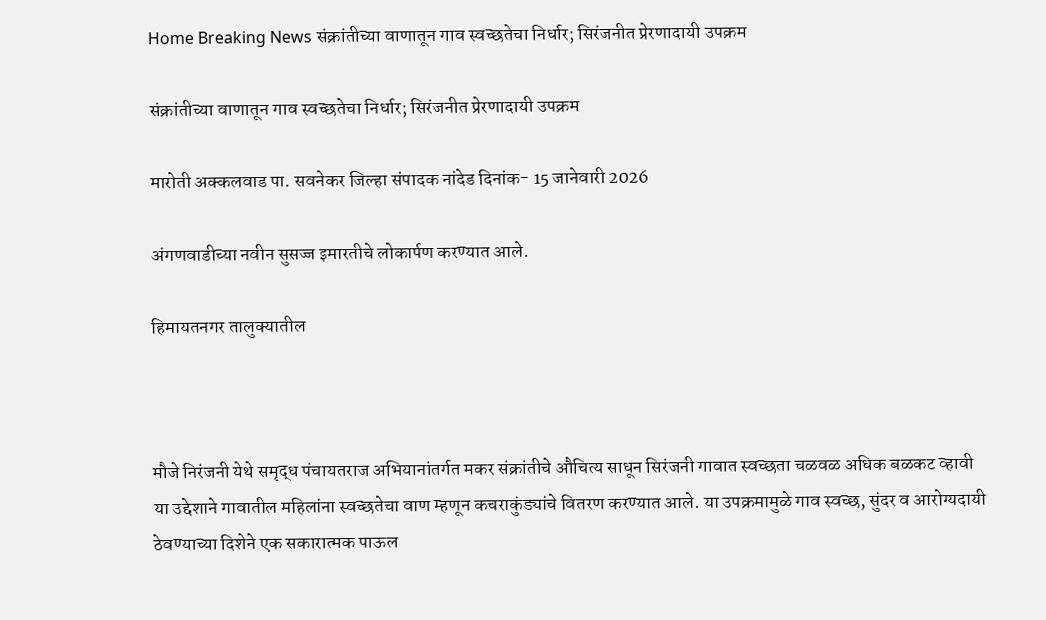Home Breaking News संक्रांतीच्या वाणातून गाव स्वच्छतेचा निर्धार; सिरंजनीत प्रेरणादायी उपक्रम

संक्रांतीच्या वाणातून गाव स्वच्छतेचा निर्धार; सिरंजनीत प्रेरणादायी उपक्रम

मारोती अक्कलवाड पा. सवनेकर जिल्हा संपादक नांदेड दिनांक- 15 जानेवारी 2026

अंगणवाडीच्या नवीन सुसज्ज इमारतीचे लोकार्पण करण्यात आले.

हिमायतनगर तालुक्यातील



मौजे निरंजनी येथे समृद्ध पंचायतराज अभियानांतर्गत मकर संक्रांतीचे औचित्य साधून सिरंजनी गावात स्वच्छता चळवळ अधिक बळकट व्हावी या उद्देशाने गावातील महिलांना स्वच्छतेचा वाण म्हणून कचराकुंड्यांचे वितरण करण्यात आले. या उपक्रमामुळे गाव स्वच्छ, सुंदर व आरोग्यदायी ठेवण्याच्या दिशेने एक सकारात्मक पाऊल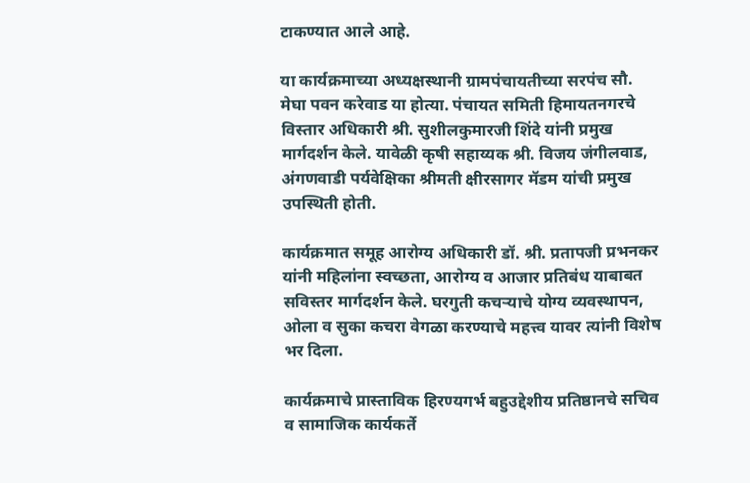टाकण्यात आले आहे.

या कार्यक्रमाच्या अध्यक्षस्थानी ग्रामपंचायतीच्या सरपंच सौ. मेघा पवन करेवाड या होत्या. पंचायत समिती हिमायतनगरचे विस्तार अधिकारी श्री. सुशीलकुमारजी शिंदे यांनी प्रमुख मार्गदर्शन केले. यावेळी कृषी सहाय्यक श्री. विजय जंगीलवाड, अंगणवाडी पर्यवेक्षिका श्रीमती क्षीरसागर मॅडम यांची प्रमुख उपस्थिती होती.

कार्यक्रमात समूह आरोग्य अधिकारी डॉ. श्री. प्रतापजी प्रभनकर यांनी महिलांना स्वच्छता, आरोग्य व आजार प्रतिबंध याबाबत सविस्तर मार्गदर्शन केले. घरगुती कचऱ्याचे योग्य व्यवस्थापन, ओला व सुका कचरा वेगळा करण्याचे महत्त्व यावर त्यांनी विशेष भर दिला.

कार्यक्रमाचे प्रास्ताविक हिरण्यगर्भ बहुउद्देशीय प्रतिष्ठानचे सचिव व सामाजिक कार्यकर्ते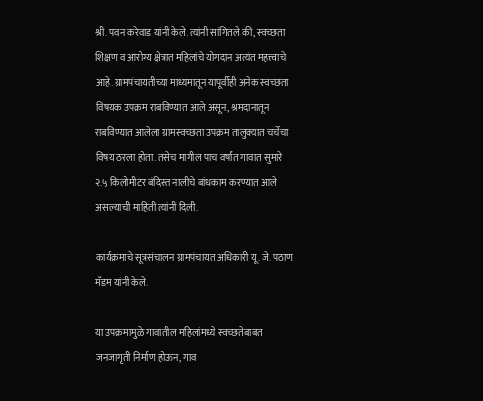श्री. पवन करेवाड यांनी केले. त्यांनी सांगितले की, स्वच्छता शिक्षण व आरोग्य क्षेत्रात महिलांचे योगदान अत्यंत महत्त्वाचे आहे. ग्रामपंचायतीच्या माध्यमातून यापूर्वीही अनेक स्वच्छता विषयक उपक्रम राबविण्यात आले असून, श्रमदानातून राबविण्यात आलेला ग्रामस्वच्छता उपक्रम तालुक्यात चर्चेचा विषय ठरला होता. तसेच मागील पाच वर्षांत गावात सुमारे २.५ किलोमीटर बंदिस्त नालीचे बांधकाम करण्यात आले असल्याची माहिती त्यांनी दिली.

कार्यक्रमाचे सूत्रसंचालन ग्रामपंचायत अधिकारी यू. जे. पठाण मॅडम यांनी केले.

या उपक्रमामुळे गावातील महिलांमध्ये स्वच्छतेबाबत जनजागृती निर्माण होऊन, गाव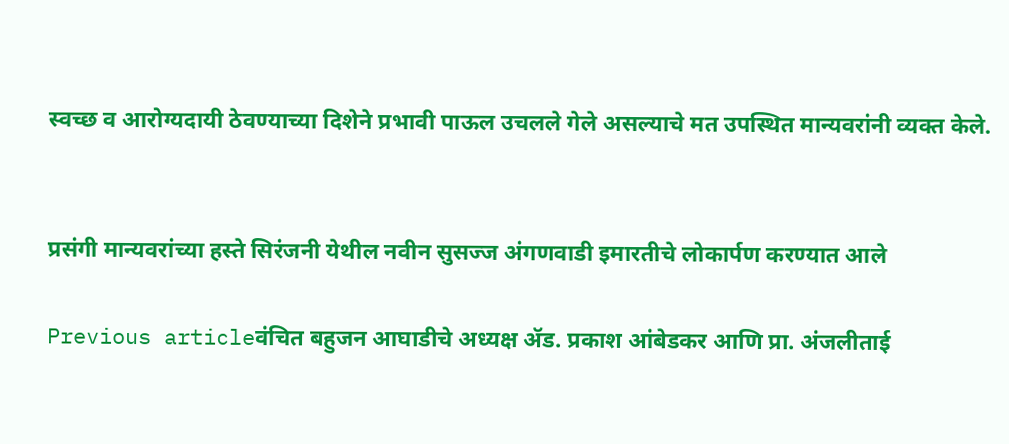स्वच्छ व आरोग्यदायी ठेवण्याच्या दिशेने प्रभावी पाऊल उचलले गेले असल्याचे मत उपस्थित मान्यवरांनी व्यक्त केले.


प्रसंगी मान्यवरांच्या हस्ते सिरंजनी येथील नवीन सुसज्ज अंगणवाडी इमारतीचे लोकार्पण करण्यात आले

Previous articleवंचित बहुजन आघाडीचे अध्यक्ष ॲड. प्रकाश आंबेडकर आणि प्रा. अंजलीताई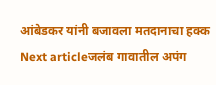आंबेडकर यांनी बजावला मतदानाचा हक्क
Next articleजलंब गावातील अपंग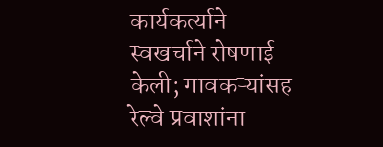कार्यकर्त्याने स्वखर्चाने रोषणाई केली; गावकऱ्यांसह रेल्वे प्रवाशांना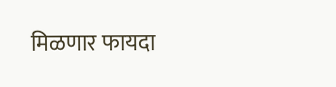मिळणार फायदा